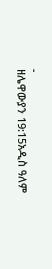-
ዘሌዋውያን 19:15አዲስ ዓለም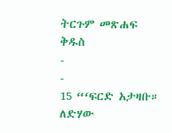ትርጉም መጽሐፍ ቅዱስ
-
-
15 “‘ፍርድ አታዛቡ። ለድሃው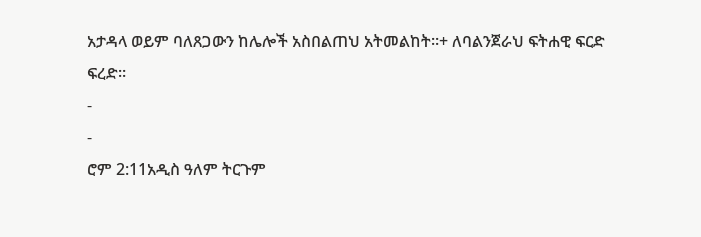አታዳላ ወይም ባለጸጋውን ከሌሎች አስበልጠህ አትመልከት።+ ለባልንጀራህ ፍትሐዊ ፍርድ ፍረድ።
-
-
ሮም 2:11አዲስ ዓለም ትርጉም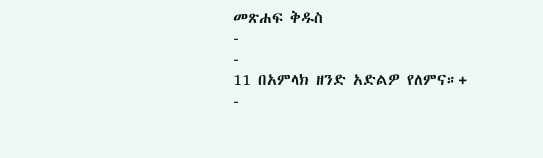መጽሐፍ ቅዱስ
-
-
11 በአምላክ ዘንድ አድልዎ የለምና።+
-